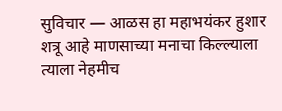सुविचार — आळस हा महाभयंकर हुशार शत्रू आहे माणसाच्या मनाचा किल्ल्याला त्याला नेहमीच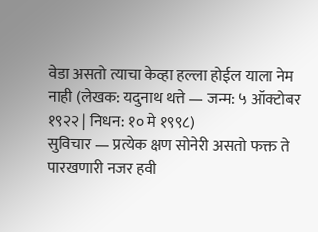वेडा असतो त्याचा केव्हा हल्ला होईल याला नेम नाही (लेखक: यदुनाथ थत्ते — जन्म: ५ ऑक्टोबर १९२२ | निधन: १० मे १९९८)
सुविचार — प्रत्येक क्षण सोनेरी असतो फक्त ते पारखणारी नजर हवी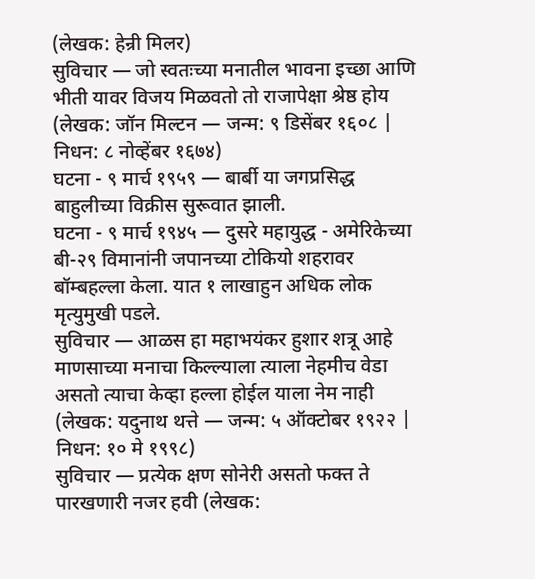(लेखक: हेन्री मिलर)
सुविचार — जो स्वतःच्या मनातील भावना इच्छा आणि भीती यावर विजय मिळवतो तो राजापेक्षा श्रेष्ठ होय (लेखक: जॉन मिल्टन — जन्म: ९ डिसेंबर १६०८ | निधन: ८ नोव्हेंबर १६७४)
घटना - ९ मार्च १९५९ — बार्बी या जगप्रसिद्ध बाहुलीच्या विक्रीस सुरूवात झाली.
घटना - ९ मार्च १९४५ — दुसरे महायुद्ध - अमेरिकेच्या बी-२९ विमानांनी जपानच्या टोकियो शहरावर बॉम्बहल्ला केला. यात १ लाखाहुन अधिक लोक मृत्युमुखी पडले.
सुविचार — आळस हा महाभयंकर हुशार शत्रू आहे माणसाच्या मनाचा किल्ल्याला त्याला नेहमीच वेडा असतो त्याचा केव्हा हल्ला होईल याला नेम नाही (लेखक: यदुनाथ थत्ते — जन्म: ५ ऑक्टोबर १९२२ | निधन: १० मे १९९८)
सुविचार — प्रत्येक क्षण सोनेरी असतो फक्त ते पारखणारी नजर हवी (लेखक: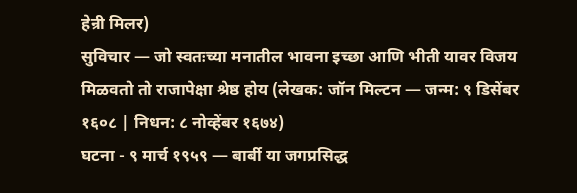हेन्री मिलर)
सुविचार — जो स्वतःच्या मनातील भावना इच्छा आणि भीती यावर विजय मिळवतो तो राजापेक्षा श्रेष्ठ होय (लेखक: जॉन मिल्टन — जन्म: ९ डिसेंबर १६०८ | निधन: ८ नोव्हेंबर १६७४)
घटना - ९ मार्च १९५९ — बार्बी या जगप्रसिद्ध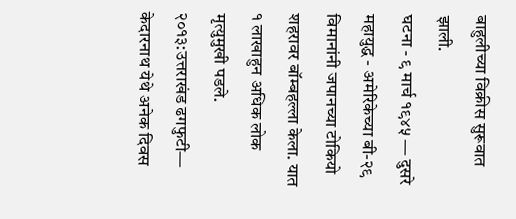बाहुलीच्या विक्रीस सुरूवात झाली.
घटना - ९ मार्च १९४५ — दुसरे महायुद्ध - अमेरिकेच्या बी-२९ विमानांनी जपानच्या टोकियो शहरावर बॉम्बहल्ला केला. यात १ लाखाहुन अधिक लोक मृत्युमुखी पडले.
२०१३:उत्तराखंड ढगफुटी— केदारनाथ येथे अनेक दिवस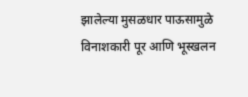झालेल्या मुसळधार पाऊसामुळे विनाशकारी पूर आणि भूस्खलन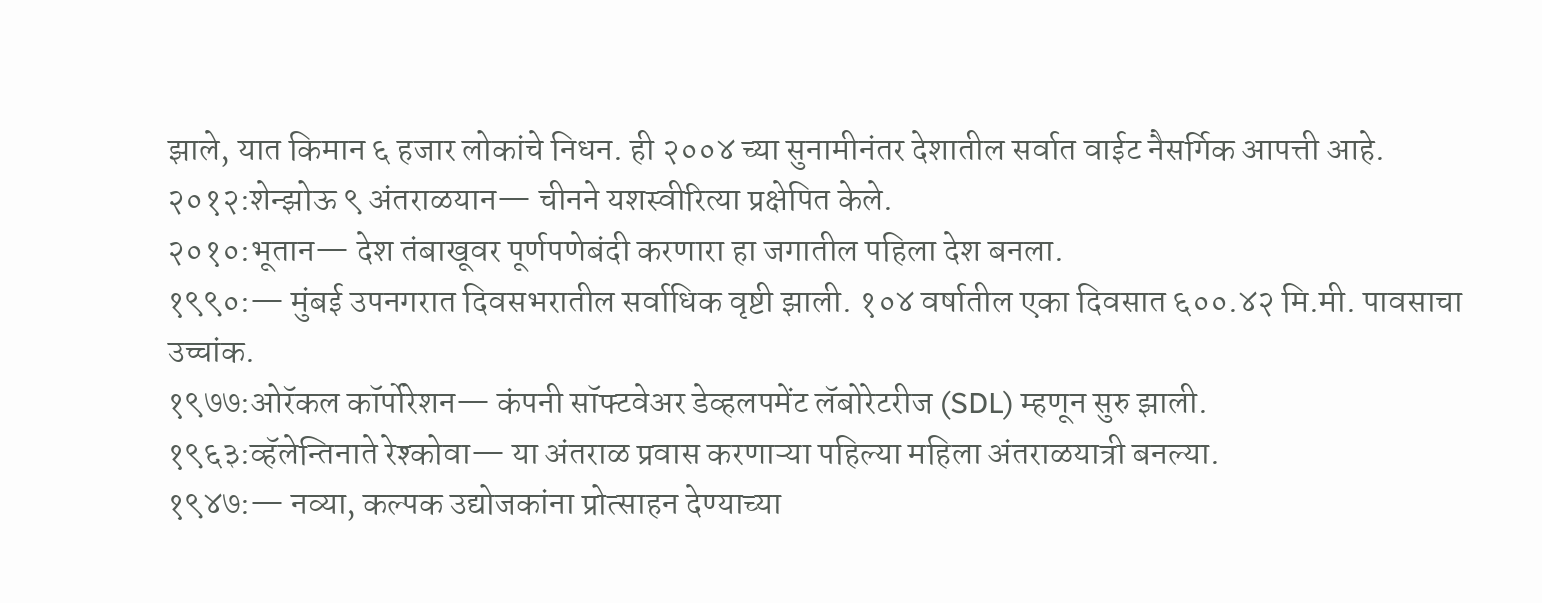झाले, यात किमान ६ हजार लोकांचे निधन. ही २००४ च्या सुनामीनंतर देशातील सर्वात वाईट नैसर्गिक आपत्ती आहे.
२०१२:शेन्झोऊ ९ अंतराळयान— चीनने यशस्वीरित्या प्रक्षेपित केले.
२०१०:भूतान— देश तंबाखूवर पूर्णपणेबंदी करणारा हा जगातील पहिला देश बनला.
१९९०:— मुंबई उपनगरात दिवसभरातील सर्वाधिक वृष्टी झाली. १०४ वर्षातील एका दिवसात ६००.४२ मि.मी. पावसाचा उच्चांक.
१९७७:ओरॅकल कॉर्पोरेशन— कंपनी सॉफ्टवेअर डेव्हलपमेंट लॅबोरेटरीज (SDL) म्हणून सुरु झाली.
१९६३:व्हॅलेन्तिनाते रेश्कोवा— या अंतराळ प्रवास करणाऱ्या पहिल्या महिला अंतराळयात्री बनल्या.
१९४७:— नव्या, कल्पक उद्योजकांना प्रोत्साहन देण्याच्या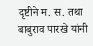दृष्टीने म. स. तथा बाबुराव पारखे यांनी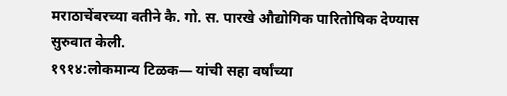मराठाचेंबरच्या वतीने कै. गो. स. पारखे औद्योगिक पारितोषिक देण्यास सुरुवात केली.
१९१४:लोकमान्य टिळक— यांची सहा वर्षांच्या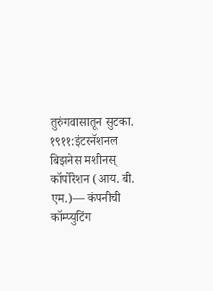तुरुंगवासातून सुटका.
१९११:इंटरनॅशनल बिझनेस मशीनस् कॉर्पोरेशन (आय. बी. एम.)— कंपनीची कॉम्प्युटिंग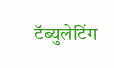टॅब्युलेटिंग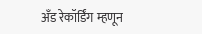अँड रेकॉर्डिंग म्हणून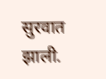सुरवात झाली.